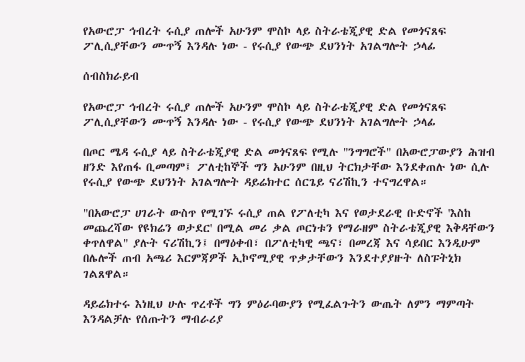የአውሮፓ ኅብረት ሩሲያ ጠሎች አሁንም ሞስኮ ላይ ስትራቴጂያዊ ድል የመጎናጸፍ ፖሊሲያቸውን ሙጥኝ እንዳሉ ነው - የሩሲያ የውጭ ደህንነት አገልግሎት ኃላፊ

ሰብስክራይብ

የአውሮፓ ኅብረት ሩሲያ ጠሎች አሁንም ሞስኮ ላይ ስትራቴጂያዊ ድል የመጎናጸፍ ፖሊሲያቸውን ሙጥኝ እንዳሉ ነው - የሩሲያ የውጭ ደህንነት አገልግሎት ኃላፊ

በጦር ሜዳ ሩሲያ ላይ ስትራቴጂያዊ ድል መጎናጸፍ የሚሉ "ንግግሮች" በአውሮፓውያን ሕዝብ ዘንድ እየጠፋ ቢመጣም፤ ፖለቲከኞች ግን አሁንም በዚህ ትርክታቸው እንደቀጠሉ ነው ሲሉ የሩሲያ የውጭ ደህንነት አገልግሎት ዳይሬክተር ሰርጌይ ናሪሽኪን ተናግረዋል።

"በአውሮፓ ሀገራት ውስጥ የሚገኙ ሩሲያ ጠል የፖለቲካ እና የወታደራዊ ቡድኖች 'እስከ መጨረሻው የዩክሬን ወታደር' በሚል መሪ ቃል ጦርነቱን የማራዘም ስትራቴጂያዊ እቅዳቸውን ቀጥለዋል" ያሉት ናሪሽኪን፤ በማዕቀብ፣ በፖለቲካዊ ጫና፣ በመረጃ እና ሳይበር እንዲሁም በሌሎች ጠብ አጫሪ እርምጃዎች ኢኮኖሚያዊ ጥቃታቸውን እንደተያያዙት ለስፑትኒክ ገልጸዋል።

ዳይሬክተሩ እነዚህ ሁሉ ጥረቶች ግን ምዕራባውያን የሚፈልጉትን ውጤት ለምን ማምጣት እንዳልቻሉ የሰጡትን ማብራሪያ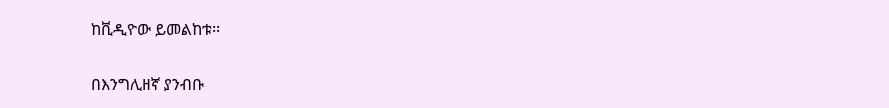ከቪዲዮው ይመልከቱ፡፡

በእንግሊዘኛ ያንብቡ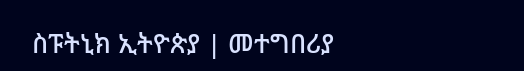ስፑትኒክ ኢትዮጵያ | መተግበሪያ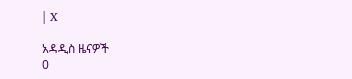| X

አዳዲስ ዜናዎች
0